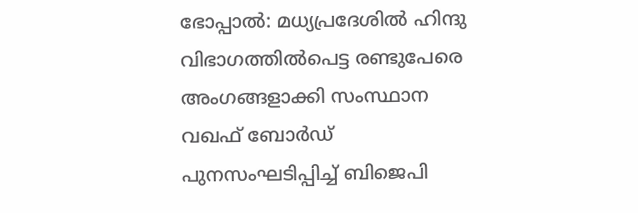ഭോപ്പാൽ: മധ്യപ്രദേശിൽ ഹിന്ദു വിഭാഗത്തിൽപെട്ട രണ്ടുപേരെ അംഗങ്ങളാക്കി സംസ്ഥാന വഖഫ് ബോർഡ് പുനസംഘടിപ്പിച്ച് ബിജെപി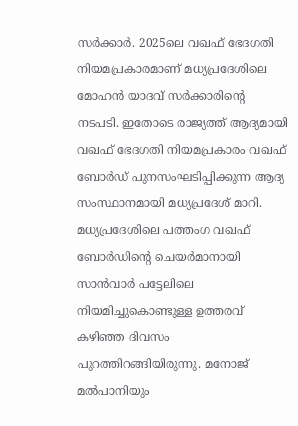സർക്കാർ. 2025ലെ വഖഫ് ഭേദഗതി നിയമപ്രകാരമാണ് മധ്യപ്രദേശിലെ മോഹൻ യാദവ് സർക്കാരിൻ്റെ നടപടി. ഇതോടെ രാജ്യത്ത് ആദ്യമായി വഖഫ് ഭേദഗതി നിയമപ്രകാരം വഖഫ് ബോർഡ് പുനസംഘടിപ്പിക്കുന്ന ആദ്യ സംസ്ഥാനമായി മധ്യപ്രദേശ് മാറി.
മധ്യപ്രദേശിലെ പത്തംഗ വഖഫ് ബോർഡിന്റെ ചെയർമാനായി സാൻവാർ പട്ടേലിലെ നിയമിച്ചുകൊണ്ടുള്ള ഉത്തരവ് കഴിഞ്ഞ ദിവസം പുറത്തിറങ്ങിയിരുന്നു. മനോജ് മൽപാനിയും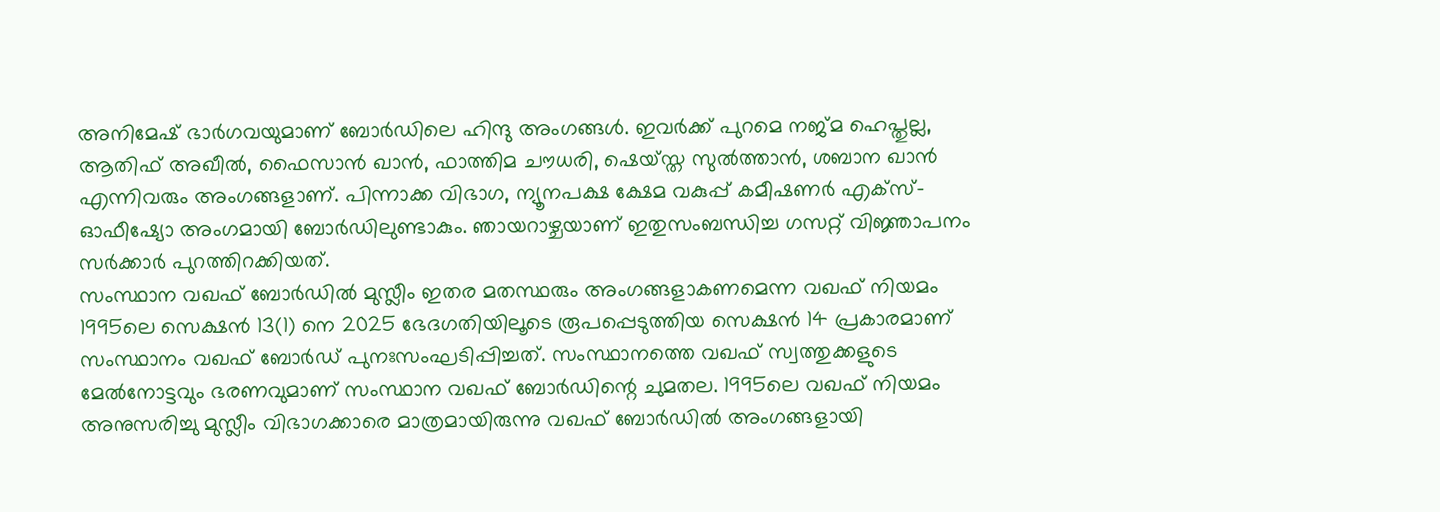അനിമേഷ് ഭാർഗവയുമാണ് ബോർഡിലെ ഹിന്ദു അംഗങ്ങൾ. ഇവർക്ക് പുറമെ നജ്മ ഹെപ്തുല്ല, ആതിഫ് അഖീൽ, ഫൈസാൻ ഖാൻ, ഫാത്തിമ ചൗധരി, ഷെയ്സ്ത സുൽത്താൻ, ശബാന ഖാൻ എന്നിവരും അംഗങ്ങളാണ്. പിന്നാക്ക വിഭാഗ, ന്യൂനപക്ഷ ക്ഷേമ വകുപ്പ് കമീഷണർ എക്സ്-ഓഫീഷ്യോ അംഗമായി ബോർഡിലുണ്ടാകും. ഞായറാഴ്ചയാണ് ഇതുസംബന്ധിച്ച ഗസറ്റ് വിജ്ഞാപനം സർക്കാർ പുറത്തിറക്കിയത്.
സംസ്ഥാന വഖഫ് ബോർഡിൽ മുസ്ലീം ഇതര മതസ്ഥരും അംഗങ്ങളാകണമെന്ന വഖഫ് നിയമം 1995ലെ സെക്ഷൻ 13(1) നെ 2025 ഭേദഗതിയിലൂടെ രൂപപ്പെടുത്തിയ സെക്ഷൻ 14 പ്രകാരമാണ് സംസ്ഥാനം വഖഫ് ബോർഡ് പുനഃസംഘടിപ്പിച്ചത്. സംസ്ഥാനത്തെ വഖഫ് സ്വത്തുക്കളുടെ മേൽനോട്ടവും ഭരണവുമാണ് സംസ്ഥാന വഖഫ് ബോർഡിന്റെ ചുമതല. 1995ലെ വഖഫ് നിയമം അനുസരിച്ചു മുസ്ലീം വിഭാഗക്കാരെ മാത്രമായിരുന്നു വഖഫ് ബോർഡിൽ അംഗങ്ങളായി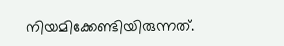നിയമിക്കേണ്ടിയിരുന്നത്.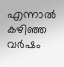എന്നാൽ കഴിഞ്ഞ വർഷം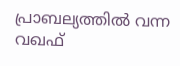പ്രാബല്യത്തിൽ വന്ന വഖഫ്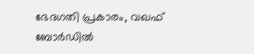ഭേദഗതി പ്രകാരം, വഖഫ് ബോർഡിൽ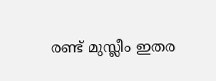രണ്ട് മുസ്ലീം ഇതര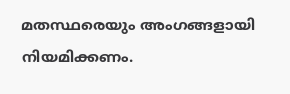മതസ്ഥരെയും അംഗങ്ങളായി നിയമിക്കണം.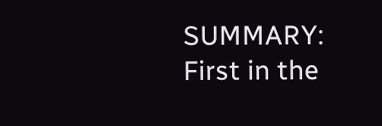SUMMARY: First in the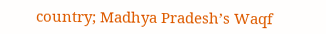country; Madhya Pradesh’s Waqf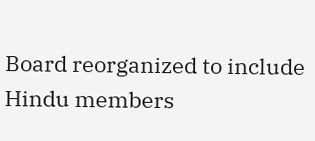Board reorganized to include Hindu members